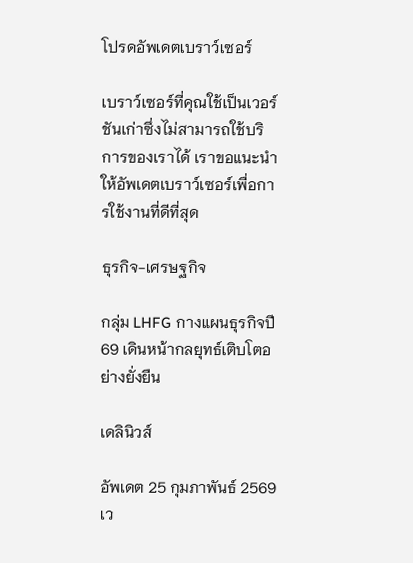โปรดอัพเดตเบราว์เซอร์

เบราว์เซอร์ที่คุณใช้เป็นเวอร์ชันเก่าซึ่งไม่สามารถใช้บริการของเราได้ เราขอแนะนำให้อัพเดตเบราว์เซอร์เพื่อการใช้งานที่ดีที่สุด

ธุรกิจ-เศรษฐกิจ

กลุ่ม LHFG กางแผนธุรกิจปี 69 เดินหน้ากลยุทธ์เติบโตอย่างยั่งยืน

เดลินิวส์

อัพเดต 25 กุมภาพันธ์ 2569 เว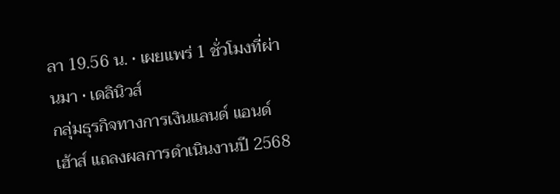ลา 19.56 น. • เผยแพร่ 1 ชั่วโมงที่ผ่านมา • เดลินิวส์
กลุ่มธุรกิจทางการเงินแลนด์ แอนด์ เฮ้าส์ แถลงผลการดำเนินงานปี 2568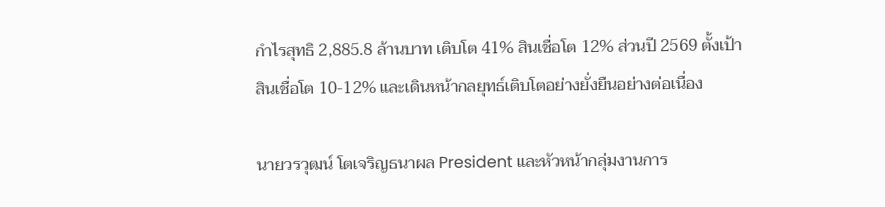กำไรสุทธิ 2,885.8 ล้านบาท เติบโต 41% สินเชื่อโต 12% ส่วนปี 2569 ตั้งเป้าสินเชื่อโต 10-12% และเดินหน้ากลยุทธ์เติบโตอย่างยั่งยืนอย่างต่อเนื่อง

นายวรวุฒน์ โตเจริญธนาผล President และหัวหน้ากลุ่มงานการ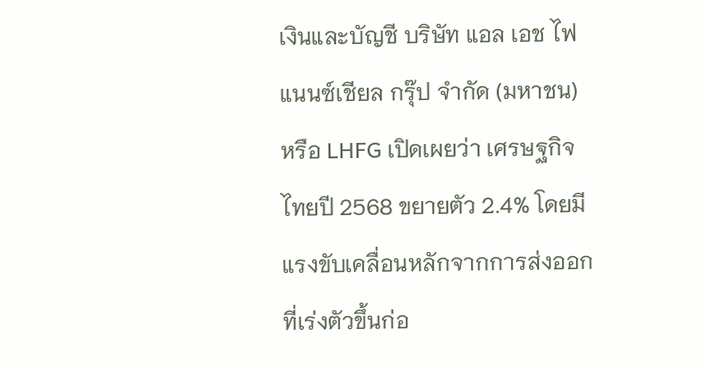เงินและบัญชี บริษัท แอล เอช ไฟแนนซ์เชียล กรุ๊ป จำกัด (มหาชน) หรือ LHFG เปิดเผยว่า เศรษฐกิจไทยปี 2568 ขยายตัว 2.4% โดยมีแรงขับเคลื่อนหลักจากการส่งออกที่เร่งตัวขึ้นก่อ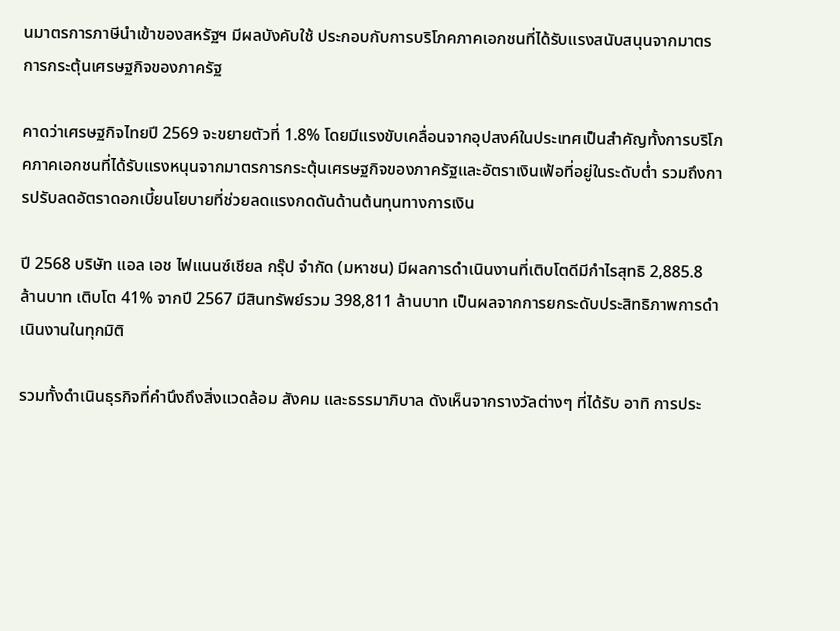นมาตรการภาษีนำเข้าของสหรัฐฯ มีผลบังคับใช้ ประกอบกับการบริโภคภาคเอกชนที่ได้รับแรงสนับสนุนจากมาตรการกระตุ้นเศรษฐกิจของภาครัฐ

คาดว่าเศรษฐกิจไทยปี 2569 จะขยายตัวที่ 1.8% โดยมีแรงขับเคลื่อนจากอุปสงค์ในประเทศเป็นสำคัญทั้งการบริโภคภาคเอกชนที่ได้รับแรงหนุนจากมาตรการกระตุ้นเศรษฐกิจของภาครัฐและอัตราเงินเฟ้อที่อยู่ในระดับต่ำ รวมถึงการปรับลดอัตราดอกเบี้ยนโยบายที่ช่วยลดแรงกดดันด้านต้นทุนทางการเงิน

ปี 2568 บริษัท แอล เอช ไฟแนนซ์เชียล กรุ๊ป จำกัด (มหาชน) มีผลการดำเนินงานที่เติบโตดีมีกำไรสุทธิ 2,885.8 ล้านบาท เติบโต 41% จากปี 2567 มีสินทรัพย์รวม 398,811 ล้านบาท เป็นผลจากการยกระดับประสิทธิภาพการดำเนินงานในทุกมิติ

รวมทั้งดำเนินธุรกิจที่คำนึงถึงสิ่งแวดล้อม สังคม และธรรมาภิบาล ดังเห็นจากรางวัลต่างๆ ที่ได้รับ อาทิ การประ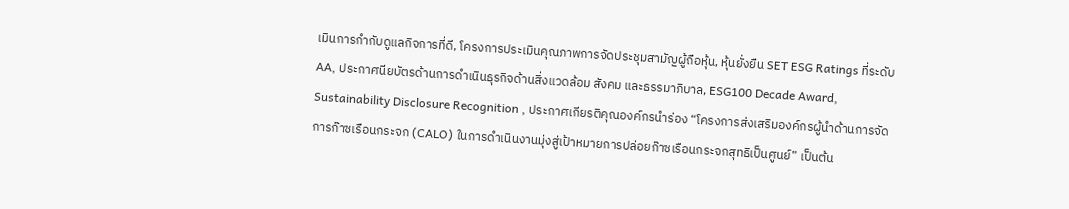เมินการกำกับดูแลกิจการที่ดี, โครงการประเมินคุณภาพการจัดประชุมสามัญผู้ถือหุ้น, หุ้นยั่งยืน SET ESG Ratings ที่ระดับ AA, ประกาศนียบัตรด้านการดำเนินธุรกิจด้านสิ่งแวดล้อม สังคม และธรรมาภิบาล, ESG100 Decade Award, Sustainability Disclosure Recognition , ประกาศเกียรติคุณองค์กรนำร่อง “โครงการส่งเสริมองค์กรผู้นำด้านการจัดการก๊าซเรือนกระจก (CALO) ในการดำเนินงานมุ่งสู่เป้าหมายการปล่อยก๊าซเรือนกระจกสุทธิเป็นศูนย์” เป็นต้น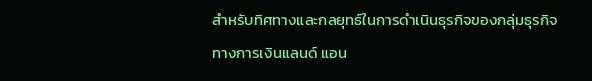สำหรับทิศทางและกลยุทธ์ในการดำเนินธุรกิจของกลุ่มธุรกิจทางการเงินแลนด์ แอน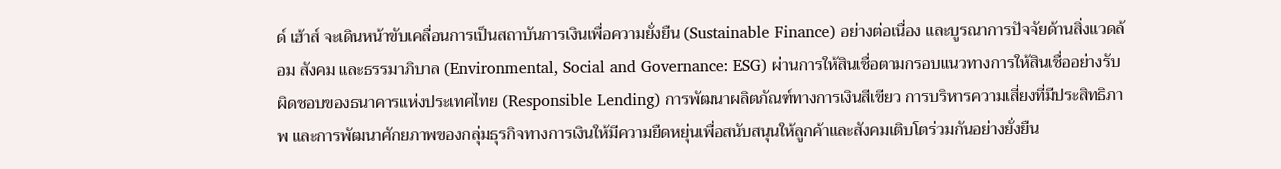ด์ เฮ้าส์ จะเดินหน้าขับเคลื่อนการเป็นสถาบันการเงินเพื่อความยั่งยืน (Sustainable Finance) อย่างต่อเนื่อง และบูรณาการปัจจัยด้านสิ่งแวดล้อม สังคม และธรรมาภิบาล (Environmental, Social and Governance: ESG) ผ่านการให้สินเชื่อตามกรอบแนวทางการให้สินเชื่ออย่างรับผิดชอบของธนาคารแห่งประเทศไทย (Responsible Lending) การพัฒนาผลิตภัณฑ์ทางการเงินสีเขียว การบริหารความเสี่ยงที่มีประสิทธิภาพ และการพัฒนาศักยภาพของกลุ่มธุรกิจทางการเงินให้มีความยืดหยุ่นเพื่อสนับสนุนให้ลูกค้าและสังคมเติบโตร่วมกันอย่างยั่งยืน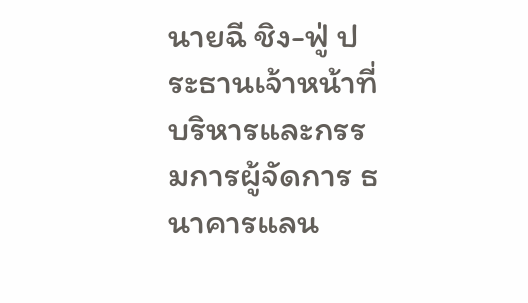นายฉี ชิง-ฟู่ ประธานเจ้าหน้าที่บริหารและกรรมการผู้จัดการ ธนาคารแลน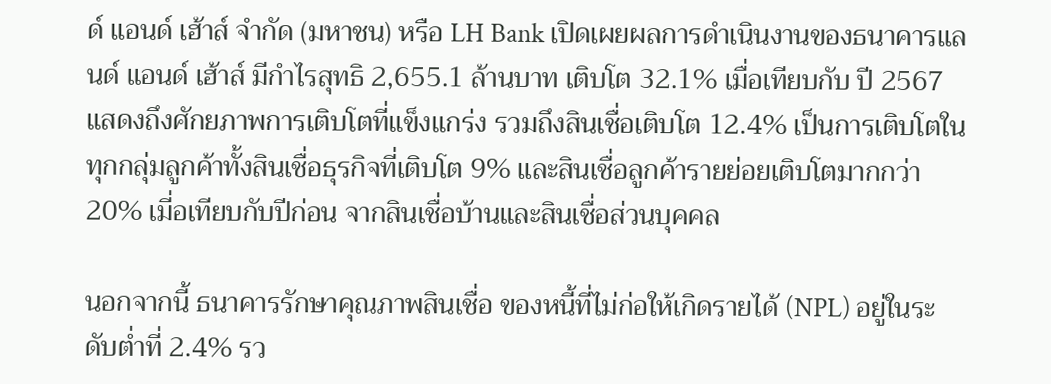ด์ แอนด์ เฮ้าส์ จำกัด (มหาชน) หรือ LH Bank เปิดเผยผลการดำเนินงานของธนาคารแลนด์ แอนด์ เฮ้าส์ มีกำไรสุทธิ 2,655.1 ล้านบาท เติบโต 32.1% เมื่อเทียบกับ ปี 2567 แสดงถึงศักยภาพการเติบโตที่แข็งแกร่ง รวมถึงสินเชื่อเติบโต 12.4% เป็นการเติบโตในทุกกลุ่มลูกค้าทั้งสินเชื่อธุรกิจที่เติบโต 9% และสินเชื่อลูกค้ารายย่อยเติบโตมากกว่า 20% เมี่อเทียบกับปีก่อน จากสินเชื่อบ้านและสินเชื่อส่วนบุคคล

นอกจากนี้ ธนาคารรักษาคุณภาพสินเชื่อ ของหนี้ที่ไม่ก่อให้เกิดรายได้ (NPL) อยู่ในระดับต่ำที่ 2.4% รว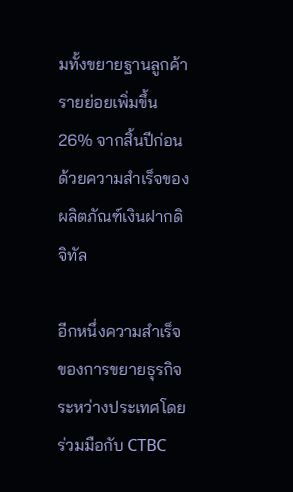มทั้งขยายฐานลูกค้ารายย่อยเพิ่มขึ้น 26% จากสิ้นปีก่อน ด้วยความสำเร็จของผลิตภัณฑ์เงินฝากดิจิทัล

อีกหนึ่งความสำเร็จของการขยายธุรกิจระหว่างประเทศโดยร่วมมือกับ CTBC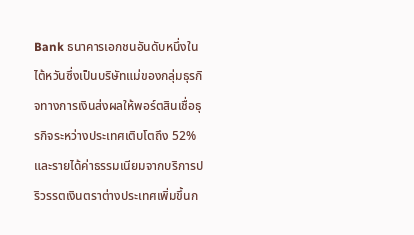Bank ธนาคารเอกชนอันดับหนึ่งในไต้หวันซึ่งเป็นบริษัทแม่ของกลุ่มธุรกิจทางการเงินส่งผลให้พอร์ตสินเชื่อธุรกิจระหว่างประเทศเติบโตถึง 52% และรายได้ค่าธรรมเนียมจากบริการปริวรรตเงินตราต่างประเทศเพิ่มขึ้นก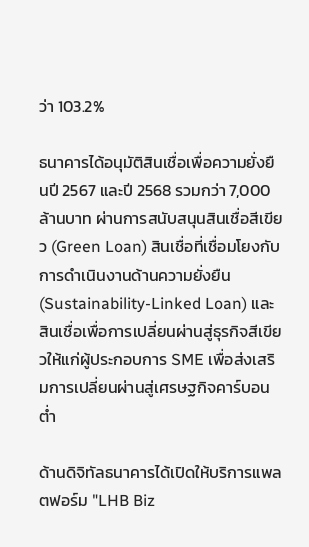ว่า 103.2%

ธนาคารได้อนุมัติสินเชื่อเพื่อความยั่งยืนปี 2567 และปี 2568 รวมกว่า 7,000 ล้านบาท ผ่านการสนับสนุนสินเชื่อสีเขียว (Green Loan) สินเชื่อที่เชื่อมโยงกับการดำเนินงานด้านความยั่งยืน (Sustainability-Linked Loan) และสินเชื่อเพื่อการเปลี่ยนผ่านสู่ธุรกิจสีเขียวให้แก่ผู้ประกอบการ SME เพื่อส่งเสริมการเปลี่ยนผ่านสู่เศรษฐกิจคาร์บอนต่ำ

ด้านดิจิทัลธนาคารได้เปิดให้บริการแพลตฟอร์ม "LHB Biz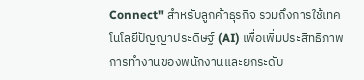Connect" สำหรับลูกค้าธุรกิจ รวมถึงการใช้เทคโนโลยีปัญญาประดิษฐ์ (AI) เพื่อเพิ่มประสิทธิภาพการทำงานของพนักงานและยกระดับ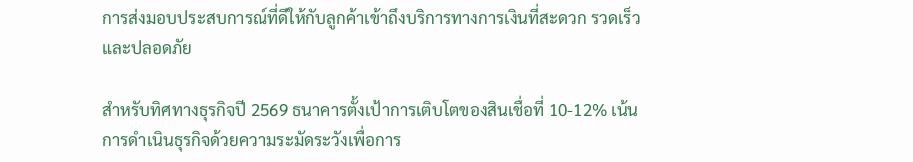การส่งมอบประสบการณ์ที่ดีให้กับลูกค้าเข้าถึงบริการทางการเงินที่สะดวก รวดเร็วและปลอดภัย

สำหรับทิศทางธุรกิจปี 2569 ธนาคารตั้งเป้าการเติบโตของสินเชื่อที่ 10-12% เน้นการดำเนินธุรกิจด้วยความระมัดระวังเพื่อการ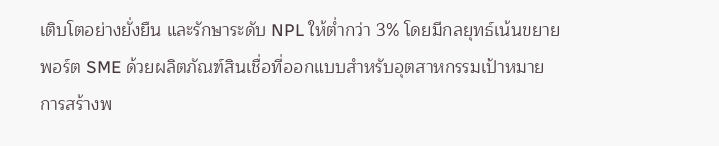เติบโตอย่างยั่งยืน และรักษาระดับ NPL ให้ต่ำกว่า 3% โดยมีกลยุทธ์เน้นขยายพอร์ต SME ด้วยผลิตภัณฑ์สินเชื่อที่ออกแบบสำหรับอุตสาหกรรมเป้าหมาย การสร้างพ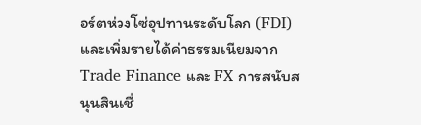อร์ตห่วงโซ่อุปทานระดับโลก (FDI) และเพิ่มรายได้ค่าธรรมเนียมจาก Trade Finance และ FX การสนับสนุนสินเชื่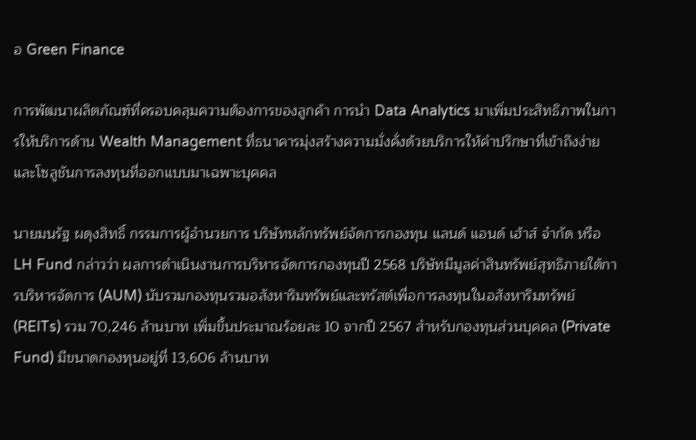อ Green Finance

การพัฒนาผลิตภัณฑ์ที่ครอบคลุมความต้องการของลูกค้า การนำ Data Analytics มาเพิ่มประสิทธิภาพในการให้บริการด้าน Wealth Management ที่ธนาคารมุ่งสร้างความมั่งคั่งด้วยบริการให้คำปรึกษาที่เข้าถึงง่ายและโซลูชันการลงทุนที่ออกแบบมาเฉพาะบุคคล

นายมนรัฐ ผดุงสิทธิ์ กรรมการผู้อำนวยการ บริษัทหลักทรัพย์จัดการกองทุน แลนด์ แอนด์ เฮ้าส์ จำกัด หรือ LH Fund กล่าวว่า ผลการดำเนินงานการบริหารจัดการกองทุนปี 2568 บริษัทมีมูลค่าสินทรัพย์สุทธิภายใต้การบริหารจัดการ (AUM) นับรวมกองทุนรวมอสังหาริมทรัพย์และทรัสต์เพื่อการลงทุนในอสังหาริมทรัพย์ (REITs) รวม 70,246 ล้านบาท เพิ่มขึ้นประมาณร้อยละ 10 จากปี 2567 สำหรับกองทุนส่วนบุคคล (Private Fund) มีขนาดกองทุนอยู่ที่ 13,606 ล้านบาท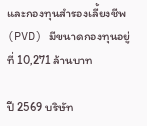และกองทุนสำรองเลี้ยงชีพ (PVD) มีขนาดกองทุนอยู่ที่ 10,271 ล้านบาท

ปี 2569 บริษัท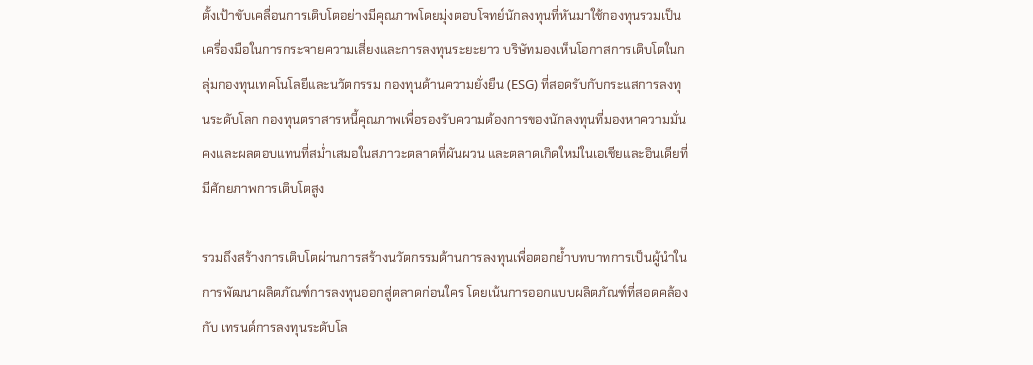ตั้งเป้าขับเคลื่อนการเติบโตอย่างมีคุณภาพโดยมุ่งตอบโจทย์นักลงทุนที่หันมาใช้กองทุนรวมเป็นเครื่องมือในการกระจายความเสี่ยงและการลงทุนระยะยาว บริษัทมองเห็นโอกาสการเติบโตในกลุ่มกองทุนเทคโนโลยีและนวัตกรรม กองทุนด้านความยั่งยืน (ESG) ที่สอดรับกับกระแสการลงทุนระดับโลก กองทุนตราสารหนี้คุณภาพเพื่อรองรับความต้องการของนักลงทุนที่มองหาความมั่นคงและผลตอบแทนที่สม่ำเสมอในสภาวะตลาดที่ผันผวน และตลาดเกิดใหม่ในเอเชียและอินเดียที่มีศักยภาพการเติบโตสูง

รวมถึงสร้างการเติบโตผ่านการสร้างนวัตกรรมด้านการลงทุนเพื่อตอกย้ำบทบาทการเป็นผู้นำในการพัฒนาผลิตภัณฑ์การลงทุนออกสู่ตลาดก่อนใคร โดยเน้นการออกแบบผลิตภัณฑ์ที่สอดคล้องกับ เทรนด์การลงทุนระดับโล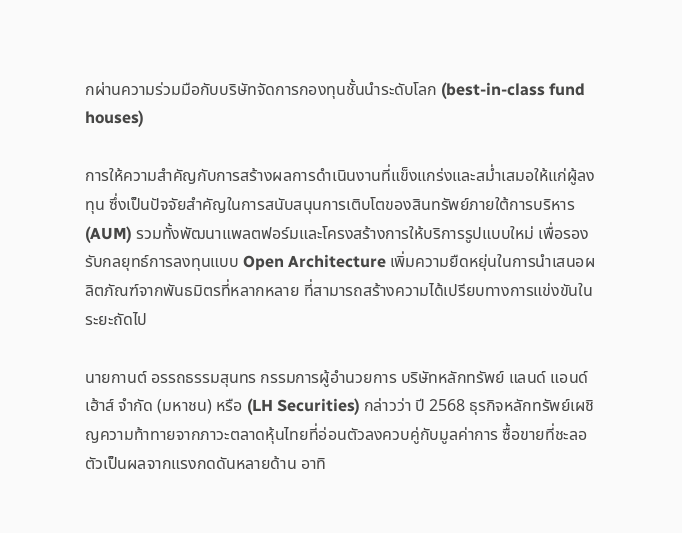กผ่านความร่วมมือกับบริษัทจัดการกองทุนชั้นนำระดับโลก (best-in-class fund houses)

การให้ความสำคัญกับการสร้างผลการดำเนินงานที่แข็งแกร่งและสม่ำเสมอให้แก่ผู้ลงทุน ซึ่งเป็นปัจจัยสำคัญในการสนับสนุนการเติบโตของสินทรัพย์ภายใต้การบริหาร (AUM) รวมทั้งพัฒนาแพลตฟอร์มและโครงสร้างการให้บริการรูปแบบใหม่ เพื่อรองรับกลยุทธ์การลงทุนแบบ Open Architecture เพิ่มความยืดหยุ่นในการนำเสนอผลิตภัณฑ์จากพันธมิตรที่หลากหลาย ที่สามารถสร้างความได้เปรียบทางการแข่งขันในระยะถัดไป

นายกานต์ อรรถธรรมสุนทร กรรมการผู้อำนวยการ บริษัทหลักทรัพย์ แลนด์ แอนด์ เฮ้าส์ จำกัด (มหาชน) หรือ (LH Securities) กล่าวว่า ปี 2568 ธุรกิจหลักทรัพย์เผชิญความท้าทายจากภาวะตลาดหุ้นไทยที่อ่อนตัวลงควบคู่กับมูลค่าการ ซื้อขายที่ชะลอตัวเป็นผลจากแรงกดดันหลายด้าน อาทิ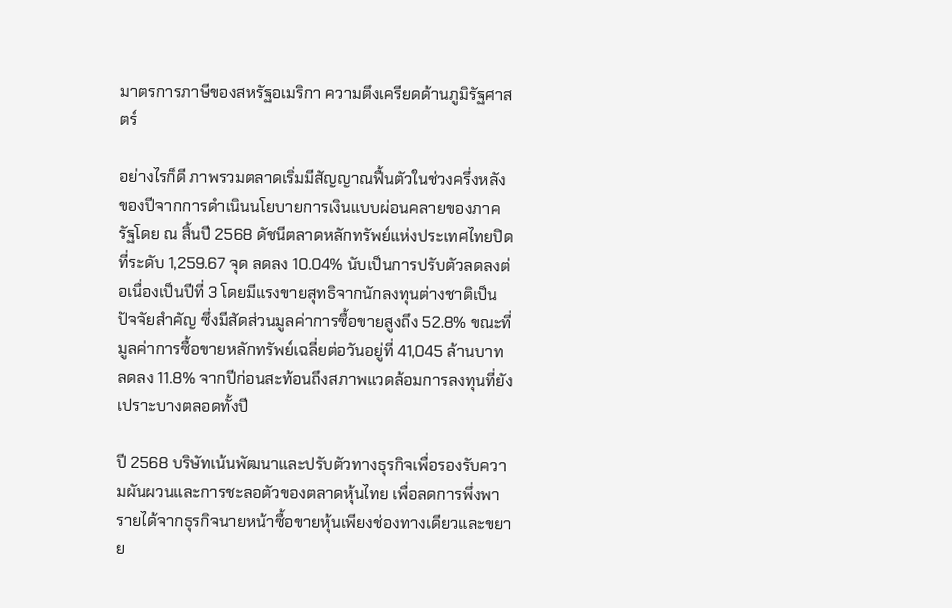มาตรการภาษีของสหรัฐอเมริกา ความตึงเครียดด้านภูมิรัฐศาสตร์

อย่างไรก็ดี ภาพรวมตลาดเริ่มมีสัญญาณฟื้นตัวในช่วงครึ่งหลังของปีจากการดำเนินนโยบายการเงินแบบผ่อนคลายของภาครัฐโดย ณ สิ้นปี 2568 ดัชนีตลาดหลักทรัพย์แห่งประเทศไทยปิดที่ระดับ 1,259.67 จุด ลดลง 10.04% นับเป็นการปรับตัวลดลงต่อเนื่องเป็นปีที่ 3 โดยมีแรงขายสุทธิจากนักลงทุนต่างชาติเป็นปัจจัยสำคัญ ซึ่งมีสัดส่วนมูลค่าการซื้อขายสูงถึง 52.8% ขณะที่มูลค่าการซื้อขายหลักทรัพย์เฉลี่ยต่อวันอยู่ที่ 41,045 ล้านบาท ลดลง 11.8% จากปีก่อนสะท้อนถึงสภาพแวดล้อมการลงทุนที่ยังเปราะบางตลอดทั้งปี

ปี 2568 บริษัทเน้นพัฒนาและปรับตัวทางธุรกิจเพื่อรองรับความผันผวนและการชะลอตัวของตลาดหุ้นไทย เพื่อลดการพึ่งพารายได้จากธุรกิจนายหน้าซื้อขายหุ้นเพียงช่องทางเดียวและขยาย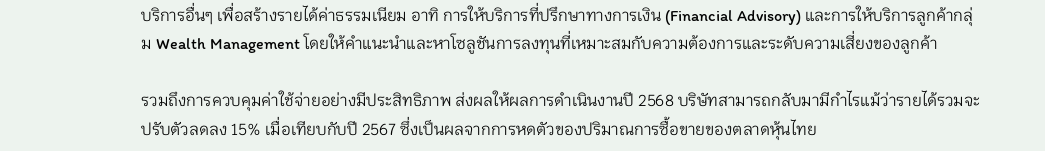บริการอื่นๆ เพื่อสร้างรายได้ค่าธรรมเนียม อาทิ การให้บริการที่ปรึกษาทางการเงิน (Financial Advisory) และการให้บริการลูกค้ากลุ่ม Wealth Management โดยให้คำแนะนำและหาโซลูชันการลงทุนที่เหมาะสมกับความต้องการและระดับความเสี่ยงของลูกค้า

รวมถึงการควบคุมค่าใช้จ่ายอย่างมีประสิทธิภาพ ส่งผลให้ผลการดำเนินงานปี 2568 บริษัทสามารถกลับมามีกำไรแม้ว่ารายได้รวมจะปรับตัวลดลง 15% เมื่อเทียบกับปี 2567 ซึ่งเป็นผลจากการหดตัวของปริมาณการซื้อขายของตลาดหุ้นไทย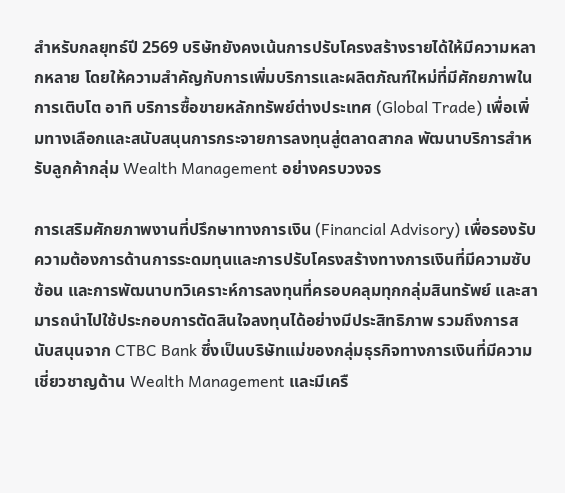สำหรับกลยุทธ์ปี 2569 บริษัทยังคงเน้นการปรับโครงสร้างรายได้ให้มีความหลากหลาย โดยให้ความสำคัญกับการเพิ่มบริการและผลิตภัณฑ์ใหม่ที่มีศักยภาพในการเติบโต อาทิ บริการซื้อขายหลักทรัพย์ต่างประเทศ (Global Trade) เพื่อเพิ่มทางเลือกและสนับสนุนการกระจายการลงทุนสู่ตลาดสากล พัฒนาบริการสำหรับลูกค้ากลุ่ม Wealth Management อย่างครบวงจร

การเสริมศักยภาพงานที่ปรึกษาทางการเงิน (Financial Advisory) เพื่อรองรับความต้องการด้านการระดมทุนและการปรับโครงสร้างทางการเงินที่มีความซับซ้อน และการพัฒนาบทวิเคราะห์การลงทุนที่ครอบคลุมทุกกลุ่มสินทรัพย์ และสามารถนำไปใช้ประกอบการตัดสินใจลงทุนได้อย่างมีประสิทธิภาพ รวมถึงการสนับสนุนจาก CTBC Bank ซึ่งเป็นบริษัทแม่ของกลุ่มธุรกิจทางการเงินที่มีความเชี่ยวชาญด้าน Wealth Management และมีเครื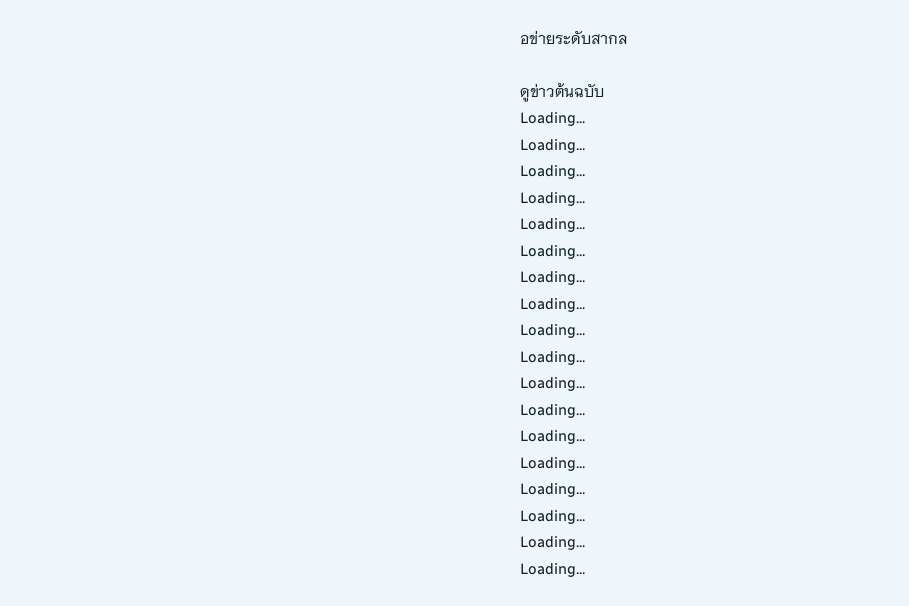อข่ายระดับสากล

ดูข่าวต้นฉบับ
Loading...
Loading...
Loading...
Loading...
Loading...
Loading...
Loading...
Loading...
Loading...
Loading...
Loading...
Loading...
Loading...
Loading...
Loading...
Loading...
Loading...
Loading...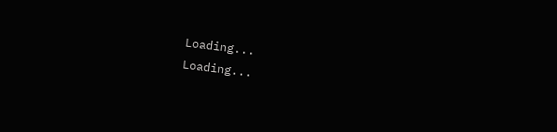Loading...
Loading...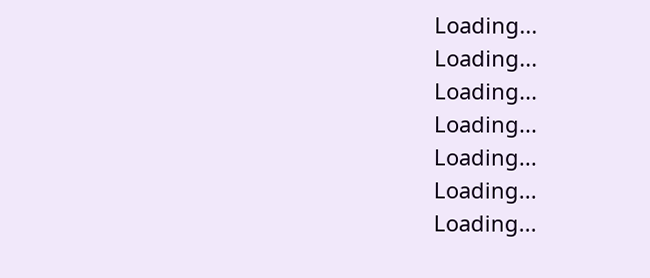Loading...
Loading...
Loading...
Loading...
Loading...
Loading...
Loading...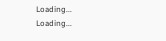Loading...
Loading...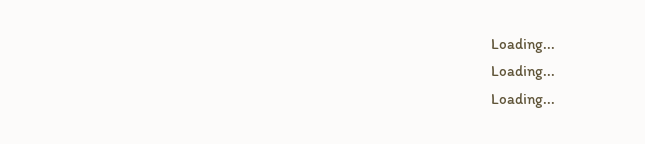Loading...
Loading...
Loading...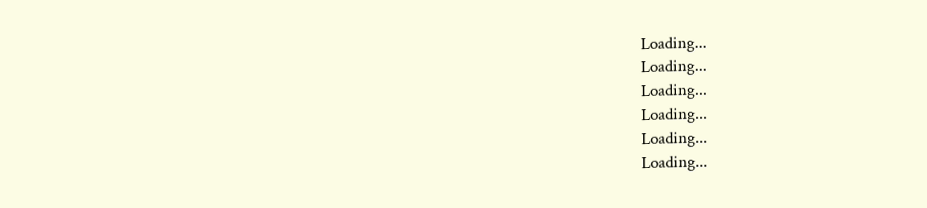Loading...
Loading...
Loading...
Loading...
Loading...
Loading...